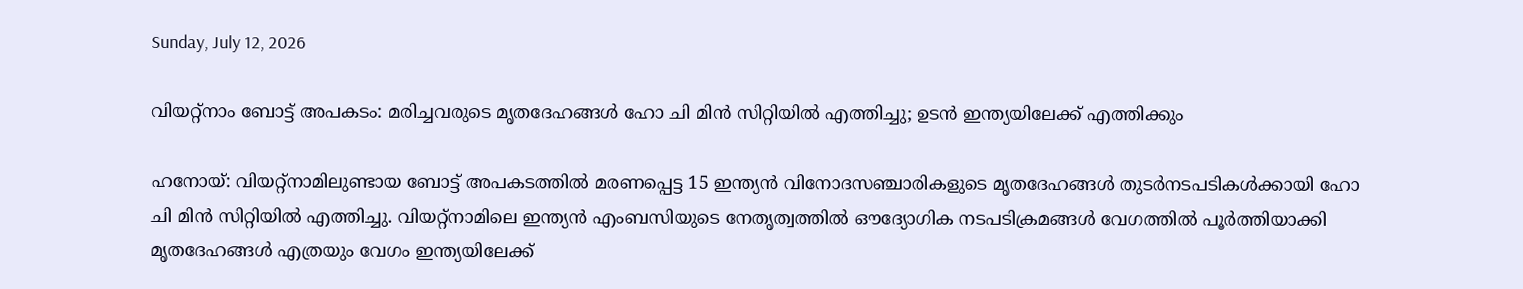Sunday, July 12, 2026

വിയറ്റ്‌നാം ബോട്ട് അപകടം: മരിച്ചവരുടെ മൃതദേഹങ്ങള്‍ ഹോ ചി മിന്‍ സിറ്റിയില്‍ എത്തിച്ചു; ഉടന്‍ ഇന്ത്യയിലേക്ക് എത്തിക്കും

ഹനോയ്: വിയറ്റ്‌നാമിലുണ്ടായ ബോട്ട് അപകടത്തില്‍ മരണപ്പെട്ട 15 ഇന്ത്യന്‍ വിനോദസഞ്ചാരികളുടെ മൃതദേഹങ്ങള്‍ തുടര്‍നടപടികള്‍ക്കായി ഹോ ചി മിന്‍ സിറ്റിയില്‍ എത്തിച്ചു. വിയറ്റ്‌നാമിലെ ഇന്ത്യന്‍ എംബസിയുടെ നേതൃത്വത്തില്‍ ഔദ്യോഗിക നടപടിക്രമങ്ങള്‍ വേഗത്തില്‍ പൂര്‍ത്തിയാക്കി മൃതദേഹങ്ങള്‍ എത്രയും വേഗം ഇന്ത്യയിലേക്ക്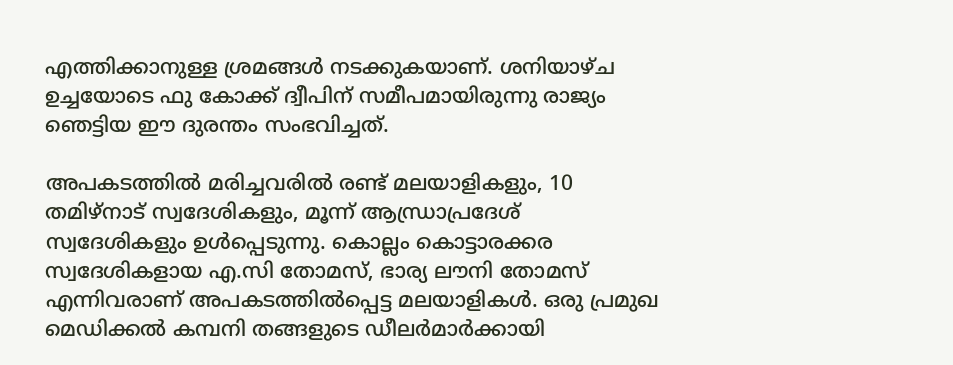എത്തിക്കാനുള്ള ശ്രമങ്ങള്‍ നടക്കുകയാണ്. ശനിയാഴ്ച ഉച്ചയോടെ ഫു കോക്ക് ദ്വീപിന് സമീപമായിരുന്നു രാജ്യം ഞെട്ടിയ ഈ ദുരന്തം സംഭവിച്ചത്.

അപകടത്തില്‍ മരിച്ചവരില്‍ രണ്ട് മലയാളികളും, 10 തമിഴ്‌നാട് സ്വദേശികളും, മൂന്ന് ആന്ധ്രാപ്രദേശ് സ്വദേശികളും ഉള്‍പ്പെടുന്നു. കൊല്ലം കൊട്ടാരക്കര സ്വദേശികളായ എ.സി തോമസ്, ഭാര്യ ലൗനി തോമസ് എന്നിവരാണ് അപകടത്തില്‍പ്പെട്ട മലയാളികള്‍. ഒരു പ്രമുഖ മെഡിക്കല്‍ കമ്പനി തങ്ങളുടെ ഡീലര്‍മാര്‍ക്കായി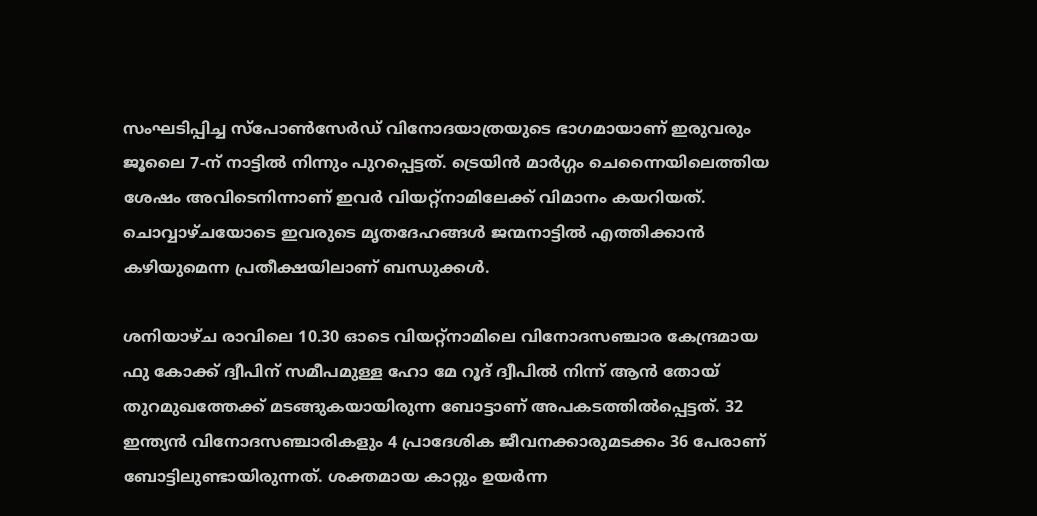സംഘടിപ്പിച്ച സ്‌പോണ്‍സേര്‍ഡ് വിനോദയാത്രയുടെ ഭാഗമായാണ് ഇരുവരും ജൂലൈ 7-ന് നാട്ടില്‍ നിന്നും പുറപ്പെട്ടത്. ട്രെയിന്‍ മാര്‍ഗ്ഗം ചെന്നൈയിലെത്തിയ ശേഷം അവിടെനിന്നാണ് ഇവര്‍ വിയറ്റ്‌നാമിലേക്ക് വിമാനം കയറിയത്. ചൊവ്വാഴ്ചയോടെ ഇവരുടെ മൃതദേഹങ്ങള്‍ ജന്മനാട്ടില്‍ എത്തിക്കാന്‍ കഴിയുമെന്ന പ്രതീക്ഷയിലാണ് ബന്ധുക്കള്‍.

ശനിയാഴ്ച രാവിലെ 10.30 ഓടെ വിയറ്റ്നാമിലെ വിനോദസഞ്ചാര കേന്ദ്രമായ ഫു കോക്ക് ദ്വീപിന് സമീപമുള്ള ഹോ മേ റൂദ് ദ്വീപില്‍ നിന്ന് ആന്‍ തോയ് തുറമുഖത്തേക്ക് മടങ്ങുകയായിരുന്ന ബോട്ടാണ് അപകടത്തില്‍പ്പെട്ടത്. 32 ഇന്ത്യന്‍ വിനോദസഞ്ചാരികളും 4 പ്രാദേശിക ജീവനക്കാരുമടക്കം 36 പേരാണ് ബോട്ടിലുണ്ടായിരുന്നത്. ശക്തമായ കാറ്റും ഉയര്‍ന്ന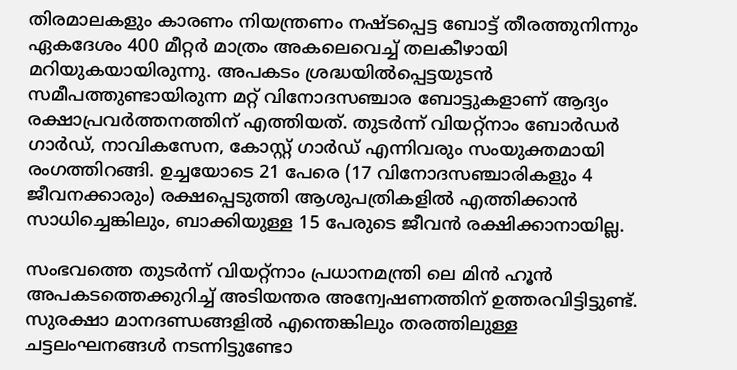തിരമാലകളും കാരണം നിയന്ത്രണം നഷ്ടപ്പെട്ട ബോട്ട് തീരത്തുനിന്നും ഏകദേശം 400 മീറ്റര്‍ മാത്രം അകലെവെച്ച് തലകീഴായി മറിയുകയായിരുന്നു. അപകടം ശ്രദ്ധയില്‍പ്പെട്ടയുടന്‍ സമീപത്തുണ്ടായിരുന്ന മറ്റ് വിനോദസഞ്ചാര ബോട്ടുകളാണ് ആദ്യം രക്ഷാപ്രവര്‍ത്തനത്തിന് എത്തിയത്. തുടര്‍ന്ന് വിയറ്റ്‌നാം ബോര്‍ഡര്‍ ഗാര്‍ഡ്, നാവികസേന, കോസ്റ്റ് ഗാര്‍ഡ് എന്നിവരും സംയുക്തമായി രംഗത്തിറങ്ങി. ഉച്ചയോടെ 21 പേരെ (17 വിനോദസഞ്ചാരികളും 4 ജീവനക്കാരും) രക്ഷപ്പെടുത്തി ആശുപത്രികളില്‍ എത്തിക്കാന്‍ സാധിച്ചെങ്കിലും, ബാക്കിയുള്ള 15 പേരുടെ ജീവന്‍ രക്ഷിക്കാനായില്ല.

സംഭവത്തെ തുടര്‍ന്ന് വിയറ്റ്നാം പ്രധാനമന്ത്രി ലെ മിന്‍ ഹൂന്‍ അപകടത്തെക്കുറിച്ച് അടിയന്തര അന്വേഷണത്തിന് ഉത്തരവിട്ടിട്ടുണ്ട്. സുരക്ഷാ മാനദണ്ഡങ്ങളില്‍ എന്തെങ്കിലും തരത്തിലുള്ള ചട്ടലംഘനങ്ങള്‍ നടന്നിട്ടുണ്ടോ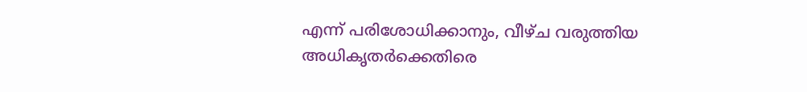എന്ന് പരിശോധിക്കാനും, വീഴ്ച വരുത്തിയ അധികൃതര്‍ക്കെതിരെ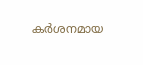കര്‍ശനമായ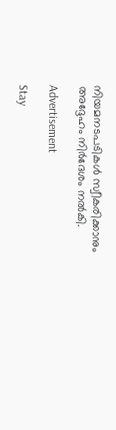നിയമനടപടികള്‍ സ്വീകരിക്കാനും അദ്ദേഹം നിര്‍ദേശം നല്‍കി.

Advertisement

Stay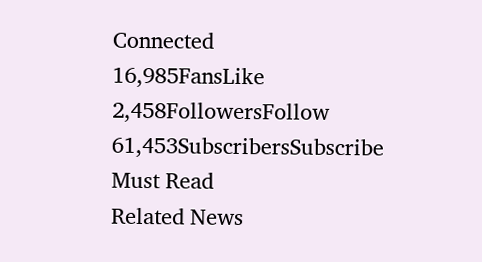Connected
16,985FansLike
2,458FollowersFollow
61,453SubscribersSubscribe
Must Read
Related News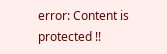error: Content is protected !!